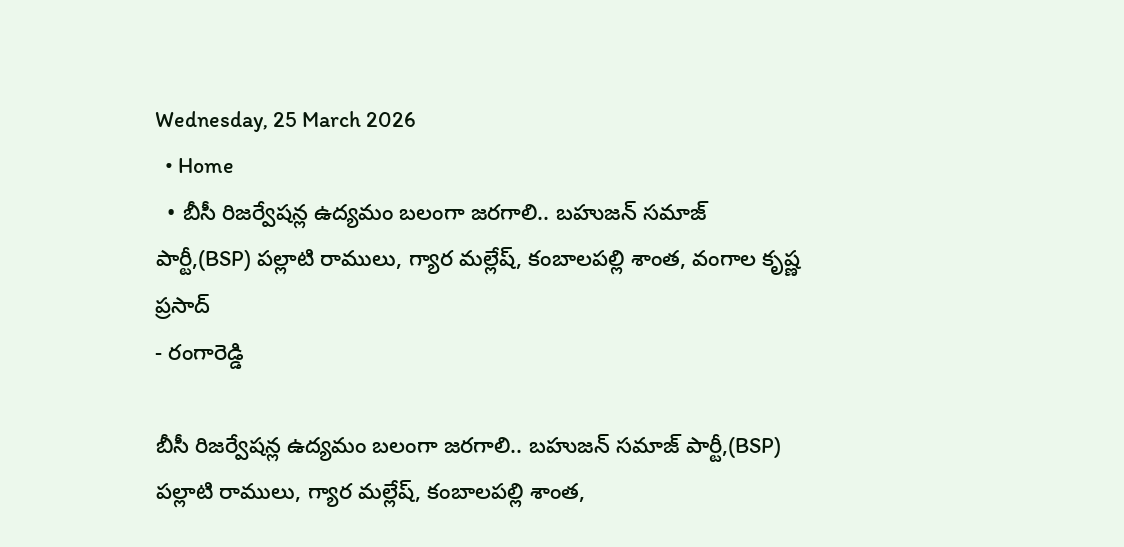Wednesday, 25 March 2026
  • Home
  • బీసీ రిజర్వేషన్ల ఉద్యమం బలంగా జరగాలి.. బహుజన్ సమాజ్ పార్టీ,(BSP) పల్లాటి రాములు, గ్యార మల్లేష్, కంబాలపల్లి శాంత, వంగాల కృష్ణ ప్రసాద్
- రంగారెడ్డి

బీసీ రిజర్వేషన్ల ఉద్యమం బలంగా జరగాలి.. బహుజన్ సమాజ్ పార్టీ,(BSP) పల్లాటి రాములు, గ్యార మల్లేష్, కంబాలపల్లి శాంత,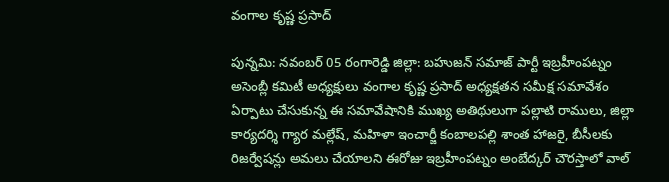వంగాల కృష్ణ ప్రసాద్

పున్నమి: నవంబర్ 05 రంగారెడ్డి జిల్లా: బహుజన్ సమాజ్ పార్టీ ఇబ్రహీంపట్నం అసెంబ్లీ కమిటీ అధ్యక్షులు వంగాల కృష్ణ ప్రసాద్ అధ్యక్షతన సమీక్ష సమావేశం ఏర్పాటు చేసుకున్న ఈ సమావేషానికి ముఖ్య అతిథులుగా పల్లాటి రాములు, జిల్లా కార్యదర్శి గ్యార మల్లేష్, మహిళా ఇంచార్జీ కంబాలపల్లి శాంత హాజరై, బీసీలకు రిజర్వేషన్లు అమలు చేయాలని ఈరోజు ఇబ్రహీంపట్నం అంబేద్కర్ చౌరస్తాలో వాల్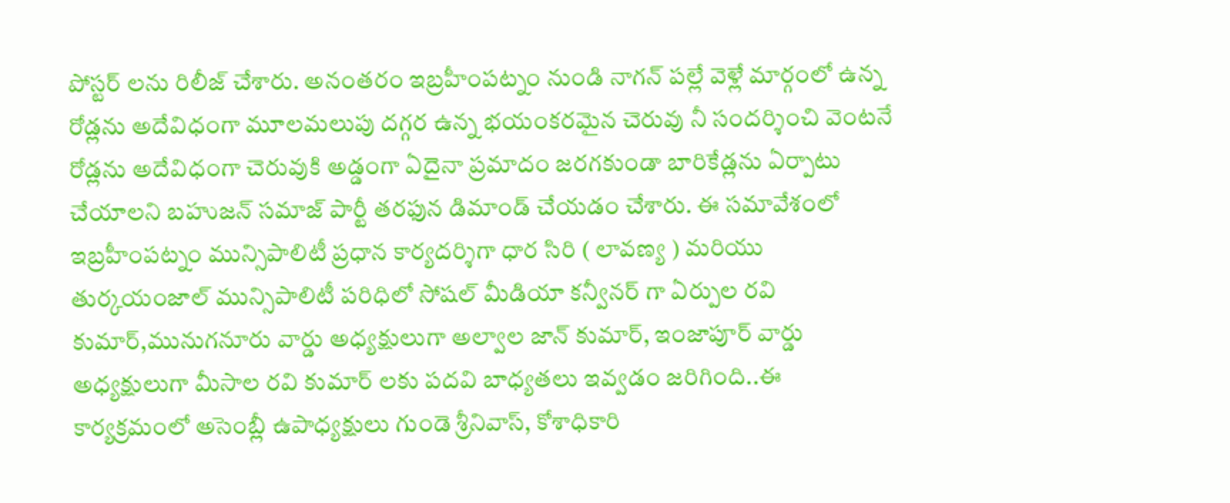పోస్టర్ లను రిలీజ్ చేశారు. అనంతరం ఇబ్రహీంపట్నం నుండి నాగన్ పల్లే వెళ్లే మార్గంలో ఉన్న రోడ్లను అదేవిధంగా మూలమలుపు దగ్గర ఉన్న భయంకరమైన చెరువు నీ సందర్శించి వెంటనే రోడ్లను అదేవిధంగా చెరువుకి అడ్డంగా ఏదైనా ప్రమాదం జరగకుండా బారికేడ్లను ఏర్పాటు చేయాలని బహుజన్ సమాజ్ పార్టీ తరఫున డిమాండ్ చేయడం చేశారు. ఈ సమావేశంలో ఇబ్రహీంపట్నం మున్సిపాలిటీ ప్రధాన కార్యదర్శిగా ధార సిరి ( లావణ్య ) మరియు తుర్కయంజాల్ మున్సిపాలిటీ పరిధిలో సోషల్ మీడియా కన్వీనర్ గా ఏర్పుల రవి కుమార్,మునుగనూరు వార్డు అధ్యక్షులుగా అల్వాల జాన్ కుమార్, ఇంజాపూర్ వార్డు అధ్యక్షులుగా మీసాల రవి కుమార్ లకు పదవి బాధ్యతలు ఇవ్వడం జరిగింది..ఈ కార్యక్రమంలో అసెంబ్లీ ఉపాధ్యక్షులు గుండె శ్రీనివాస్, కోశాధికారి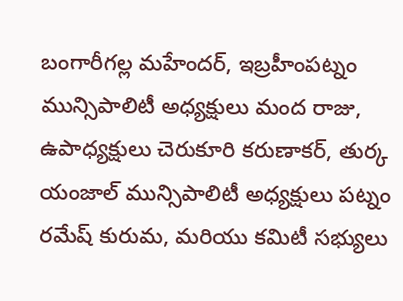బంగారీగల్ల మహేందర్, ఇబ్రహీంపట్నం మున్సిపాలిటీ అధ్యక్షులు మంద రాజు, ఉపాధ్యక్షులు చెరుకూరి కరుణాకర్, తుర్క యంజాల్ మున్సిపాలిటీ అధ్యక్షులు పట్నం రమేష్ కురుమ, మరియు కమిటీ సభ్యులు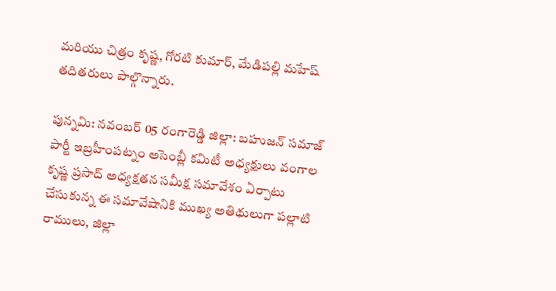మరియు చిత్రం కృష్ణ, గోరటి కుమార్, మేడిపల్లి మహేష్ తదితరులు పాల్గొన్నారు.

పున్నమి: నవంబర్ 05 రంగారెడ్డి జిల్లా: బహుజన్ సమాజ్ పార్టీ ఇబ్రహీంపట్నం అసెంబ్లీ కమిటీ అధ్యక్షులు వంగాల కృష్ణ ప్రసాద్ అధ్యక్షతన సమీక్ష సమావేశం ఏర్పాటు చేసుకున్న ఈ సమావేషానికి ముఖ్య అతిథులుగా పల్లాటి రాములు, జిల్లా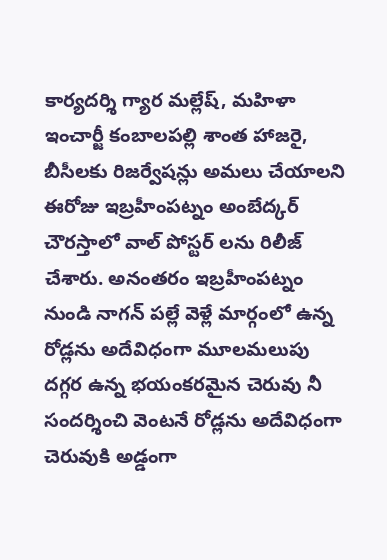కార్యదర్శి గ్యార మల్లేష్, మహిళా ఇంచార్జీ కంబాలపల్లి శాంత హాజరై, బీసీలకు రిజర్వేషన్లు అమలు చేయాలని ఈరోజు ఇబ్రహీంపట్నం అంబేద్కర్ చౌరస్తాలో వాల్ పోస్టర్ లను రిలీజ్ చేశారు. అనంతరం ఇబ్రహీంపట్నం నుండి నాగన్ పల్లే వెళ్లే మార్గంలో ఉన్న రోడ్లను అదేవిధంగా మూలమలుపు దగ్గర ఉన్న భయంకరమైన చెరువు నీ సందర్శించి వెంటనే రోడ్లను అదేవిధంగా చెరువుకి అడ్డంగా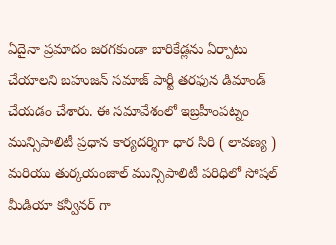ఏదైనా ప్రమాదం జరగకుండా బారికేడ్లను ఏర్పాటు చేయాలని బహుజన్ సమాజ్ పార్టీ తరఫున డిమాండ్ చేయడం చేశారు. ఈ సమావేశంలో ఇబ్రహీంపట్నం మున్సిపాలిటీ ప్రధాన కార్యదర్శిగా ధార సిరి ( లావణ్య ) మరియు తుర్కయంజాల్ మున్సిపాలిటీ పరిధిలో సోషల్ మీడియా కన్వీనర్ గా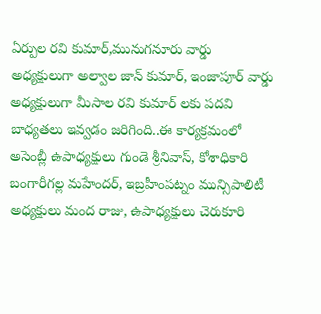ఏర్పుల రవి కుమార్,మునుగనూరు వార్డు అధ్యక్షులుగా అల్వాల జాన్ కుమార్, ఇంజాపూర్ వార్డు అధ్యక్షులుగా మీసాల రవి కుమార్ లకు పదవి బాధ్యతలు ఇవ్వడం జరిగింది..ఈ కార్యక్రమంలో అసెంబ్లీ ఉపాధ్యక్షులు గుండె శ్రీనివాస్, కోశాధికారి బంగారీగల్ల మహేందర్, ఇబ్రహీంపట్నం మున్సిపాలిటీ అధ్యక్షులు మంద రాజు, ఉపాధ్యక్షులు చెరుకూరి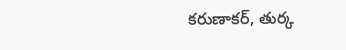కరుణాకర్, తుర్క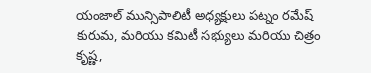యంజాల్ మున్సిపాలిటీ అధ్యక్షులు పట్నం రమేష్ కురుమ, మరియు కమిటీ సభ్యులు మరియు చిత్రం కృష్ణ,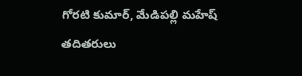గోరటి కుమార్, మేడిపల్లి మహేష్ తదితరులు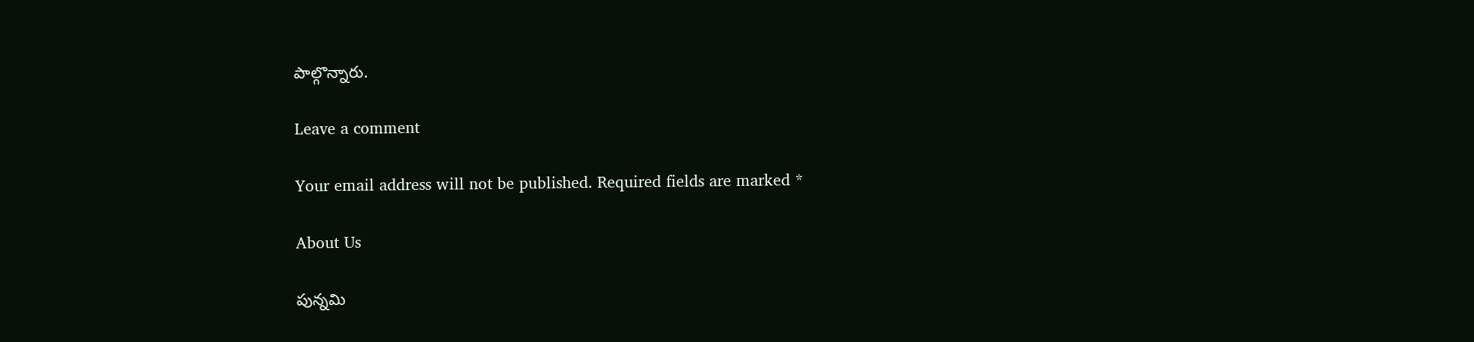పాల్గొన్నారు.

Leave a comment

Your email address will not be published. Required fields are marked *

About Us

పున్నమి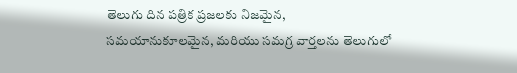తెలుగు దిన పత్రిక ప్రజలకు నిజమైన, సమయానుకూలమైన, మరియు సమగ్ర వార్తలను తెలుగులో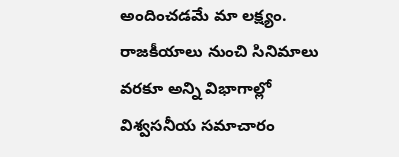అందించడమే మా లక్ష్యం.
రాజకీయాలు నుంచి సినిమాలు వరకూ అన్ని విభాగాల్లో విశ్వసనీయ సమాచారం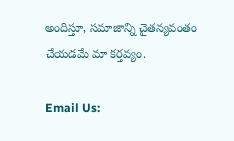అందిస్తూ, సమాజాన్ని చైతన్యవంతం చేయడమే మా కర్తవ్యం.

Email Us: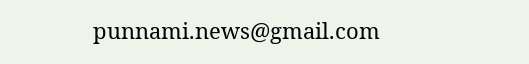punnami.news@gmail.com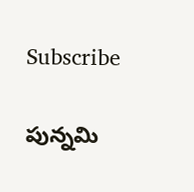Subscribe

పున్నమి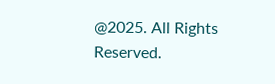@2025. All Rights Reserved.